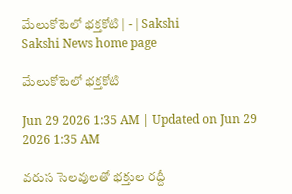మేలుకోటెలో భక్తకోటి | - | Sakshi
Sakshi News home page

మేలుకోటెలో భక్తకోటి

Jun 29 2026 1:35 AM | Updated on Jun 29 2026 1:35 AM

వరుస సెలవులతో భక్తుల రద్దీ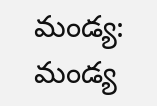మండ్య: మండ్య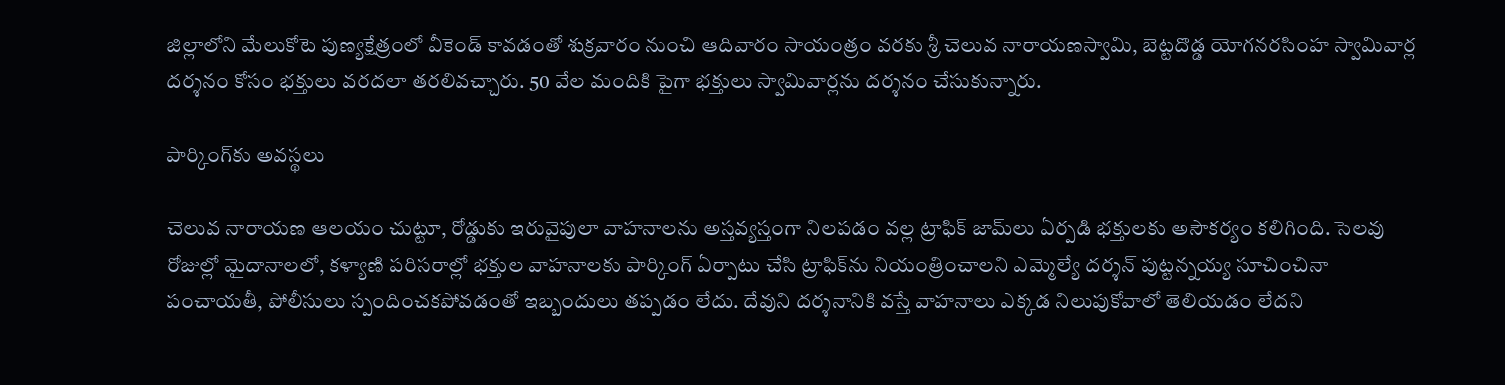జిల్లాలోని మేలుకోటె పుణ్యక్షేత్రంలో వీకెండ్‌ కావడంతో శుక్రవారం నుంచి ఆదివారం సాయంత్రం వరకు శ్రీ చెలువ నారాయణస్వామి, బెట్టదొడ్డ యోగనరసింహ స్వామివార్ల దర్శనం కోసం భక్తులు వరదలా తరలివచ్చారు. 50 వేల మందికి పైగా భక్తులు స్వామివార్లను దర్శనం చేసుకున్నారు.

పార్కింగ్‌కు అవస్థలు

చెలువ నారాయణ ఆలయం చుట్టూ, రోడ్డుకు ఇరువైపులా వాహనాలను అస్తవ్యస్తంగా నిలపడం వల్ల ట్రాఫిక్‌ జామ్‌లు ఏర్పడి భక్తులకు అసౌకర్యం కలిగింది. సెలవు రోజుల్లో మైదానాలలో, కళ్యాణి పరిసరాల్లో భక్తుల వాహనాలకు పార్కింగ్‌ ఏర్పాటు చేసి ట్రాఫిక్‌ను నియంత్రించాలని ఎమ్మెల్యే దర్శన్‌ పుట్టన్నయ్య సూచించినా పంచాయతీ, పోలీసులు స్పందించకపోవడంతో ఇబ్బందులు తప్పడం లేదు. దేవుని దర్శనానికి వస్తే వాహనాలు ఎక్కడ నిలుపుకోవాలో తెలియడం లేదని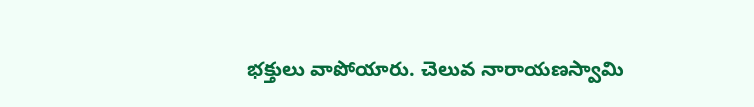భక్తులు వాపోయారు. చెలువ నారాయణస్వామి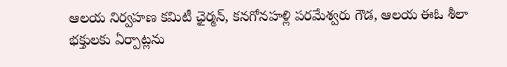ఆలయ నిర్వహణ కమిటీ ఛైర్మన్‌, కనగోనహళ్లి పరమేశ్వరు గౌడ, ఆలయ ఈఓ శీలా భక్తులకు ఏర్పాట్లను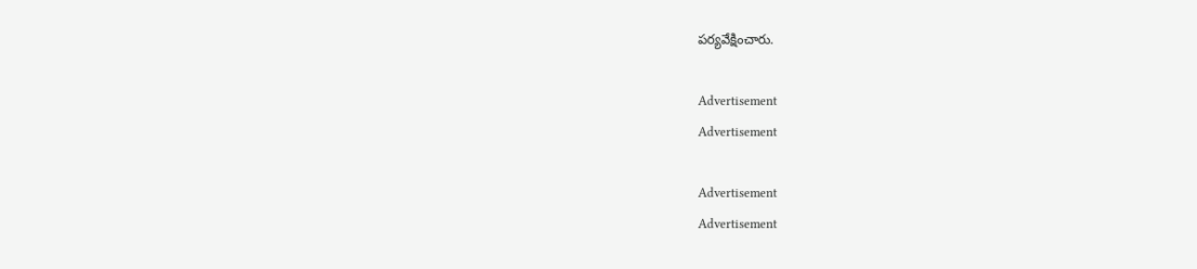పర్యవేక్షించారు.

Advertisement
Advertisement

Advertisement
Advertisement